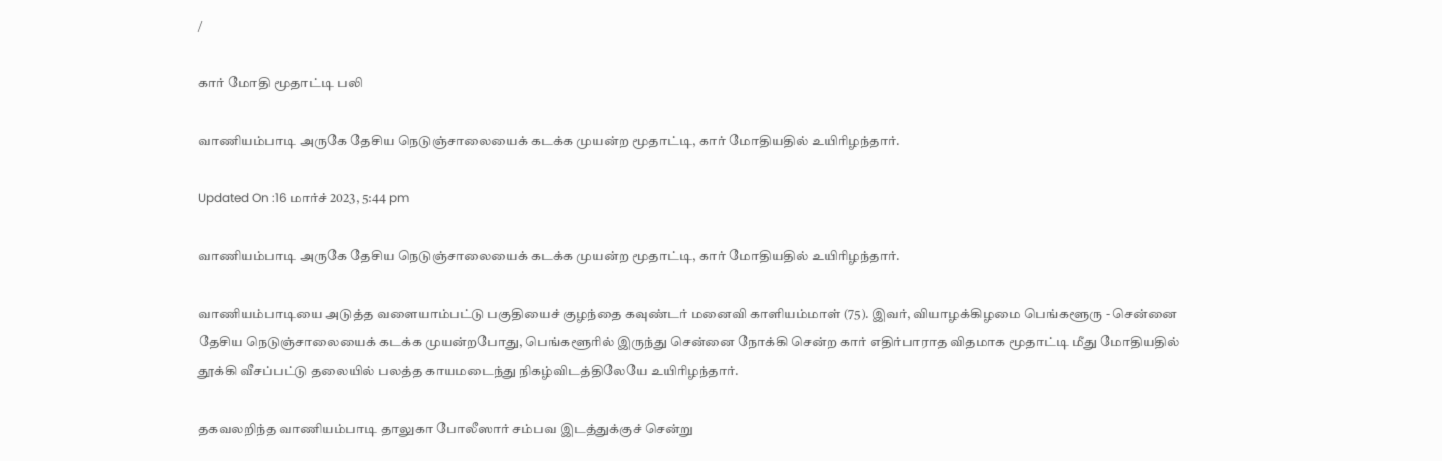/

கார் மோதி மூதாட்டி பலி

வாணியம்பாடி அருகே தேசிய நெடுஞ்சாலையைக் கடக்க முயன்ற மூதாட்டி, கார் மோதியதில் உயிரிழந்தார்.

Updated On :16 மார்ச் 2023, 5:44 pm

வாணியம்பாடி அருகே தேசிய நெடுஞ்சாலையைக் கடக்க முயன்ற மூதாட்டி, கார் மோதியதில் உயிரிழந்தார்.

வாணியம்பாடியை அடுத்த வளையாம்பட்டு பகுதியைச் குழந்தை கவுண்டர் மனைவி காளியம்மாள் (75). இவர், வியாழக்கிழமை பெங்களூரு - சென்னை தேசிய நெடுஞ்சாலையைக் கடக்க முயன்றபோது, பெங்களூரில் இருந்து சென்னை நோக்கி சென்ற கார் எதிர்பாராத விதமாக மூதாட்டி மீது மோதியதில் தூக்கி வீசப்பட்டு தலையில் பலத்த காயமடைந்து நிகழ்விடத்திலேயே உயிரிழந்தார்.

தகவலறிந்த வாணியம்பாடி தாலுகா போலீஸார் சம்பவ இடத்துக்குச் சென்று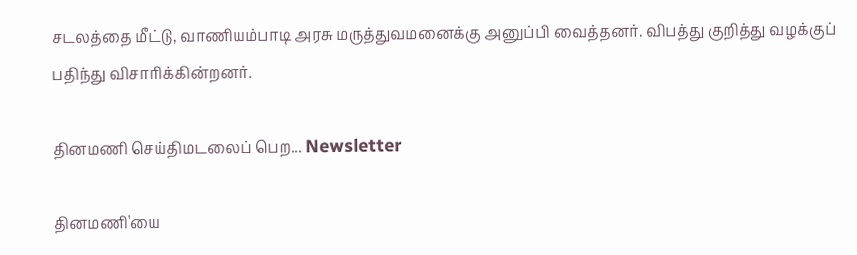சடலத்தை மீட்டு, வாணியம்பாடி அரசு மருத்துவமனைக்கு அனுப்பி வைத்தனர். விபத்து குறித்து வழக்குப் பதிந்து விசாரிக்கின்றனர்.

தினமணி செய்திமடலைப் பெற... Newsletter

தினமணி'யை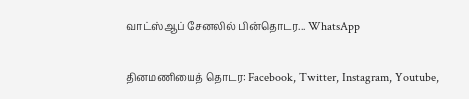வாட்ஸ்ஆப் சேனலில் பின்தொடர... WhatsApp

தினமணியைத் தொடர: Facebook, Twitter, Instagram, Youtube,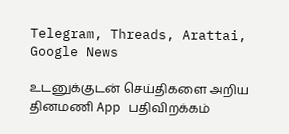Telegram, Threads, Arattai, Google News

உடனுக்குடன் செய்திகளை அறிய தினமணி App பதிவிறக்கம்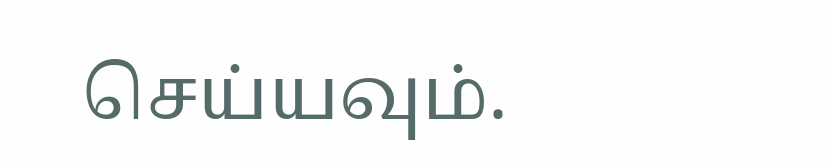செய்யவும்.